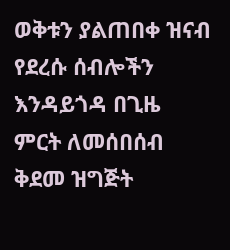ወቅቱን ያልጠበቀ ዝናብ የደረሱ ሰብሎችን እንዳይጎዳ በጊዜ ምርት ለመሰበሰብ ቅደመ ዝግጅት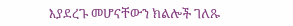እያደረጉ መሆናቸውን ክልሎች ገለጹ